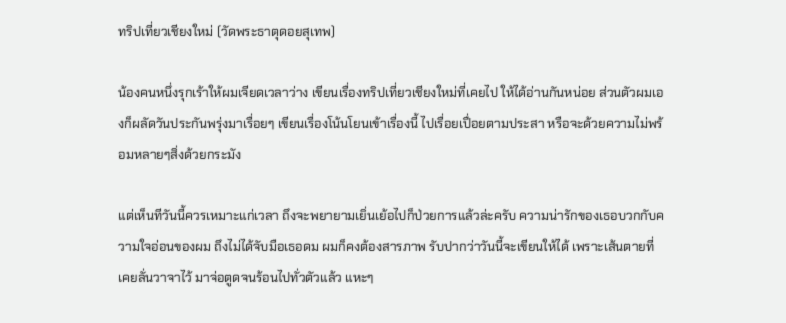ทริปเที่ยวเชียงใหม่ (วัดพระธาตุดอยสุเทพ)

น้องคนหนึ่งรุกเร้าให้ผมเจียดเวลาว่าง เขียนเรื่องทริปเที่ยวเชียงใหม่ที่เคยไป ให้ได้อ่านกันหน่อย ส่วนตัวผมเองก็ผลัดวันประกันพรุ่งมาเรื่อยๆ เขียนเรื่องโน้นโยนเข้าเรื่องนี้ ไปเรื่อยเปื่อยตามประสา หรือจะด้วยความไม่พร้อมหลายๆสิ่งด้วยกระมัง

แต่เห็นทีวันนี้ควรเหมาะแก่เวลา ถึงจะพยายามเยิ่นเย้อไปก็ป่วยการแล้วล่ะครับ ความน่ารักของเธอบวกกับความใจอ่อนของผม ถึงไม่ได้จับมือเธอดม ผมก็คงต้องสารภาพ รับปากว่าวันนี้จะเขียนให้ได้ เพราะเส้นตายที่เคยลั่นวาจาไว้ มาจ่อตูดจนร้อนไปทั่วตัวแล้ว แหะๆ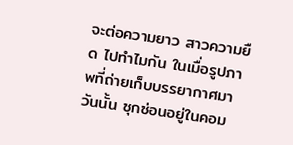จะต่อความยาว สาวความยืด ไปทำไมกัน ในเมื่อรูปภาพที่ถ่ายเก็บบรรยากาศมาวันนั้น ซุกซ่อนอยู่ในคอม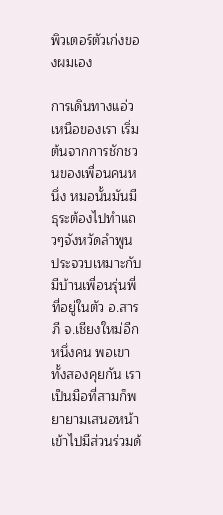พิวเตอร์ตัวเก่งของผมเอง

การเดินทางแอ่วเหนือของเรา เริ่มต้นจากการชักชวนของเพื่อนคนหนึ่ง หมอนั้นมันมีธุระต้องไปทำแถวๆจังหวัดลำพูน ประจวบเหมาะกับมีบ้านเพื่อนรุ่นพี่ ที่อยู่ในตัว อ.สารภี จ.เชียงใหม่อีกหนึ่งคน พอเขาทั้งสองคุยกัน เราเป็นมือที่สามก็พยายามเสนอหน้าเข้าไปมีส่วนร่วมด้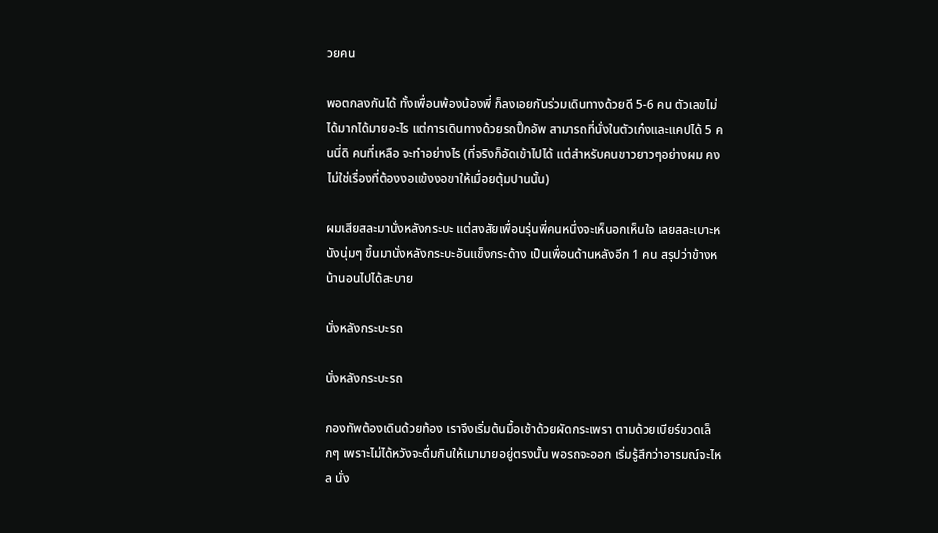วยคน

พอตกลงกันได้ ทั้งเพื่อนพ้องน้องพี่ ก็ลงเอยกันร่วมเดินทางด้วยดี 5-6 คน ตัวเลขไม่ได้มากได้มายอะไร แต่การเดินทางด้วยรถปิ๊กอัพ สามารถที่นั่งในตัวเก๋งและแคปได้ 5 คนนี่ดิ คนที่เหลือ จะทำอย่างไร (ที่จริงก็อัดเข้าไปได้ แต่สำหรับคนขาวยาวๆอย่างผม คงไม่ใช่เรื่องที่ต้องงอแข้งงอขาให้เมื่อยตุ้มปานนั้น)

ผมเสียสละมานั่งหลังกระบะ แต่สงสัยเพื่อนรุ่นพี่คนหนึ่งจะเห็นอกเห็นใจ เลยสละเบาะหนังนุ่มๆ ขึ้นมานั่งหลังกระบะอันแข็งกระด้าง เป็นเพื่อนด้านหลังอีก 1 คน สรุปว่าข้างหน้านอนไปได้สะบาย

นั่งหลังกระบะรถ

นั่งหลังกระบะรถ

กองทัพต้องเดินด้วยท้อง เราจึงเริ่มต้นมื้อเช้าด้วยผัดกระเพรา ตามด้วยเบียร์ขวดเล็กๆ เพราะไม่ได้หวังจะดื่มกินให้เมามายอยู่ตรงนั้น พอรถจะออก เริ่มรู้สึกว่าอารมณ์จะไหล นั่ง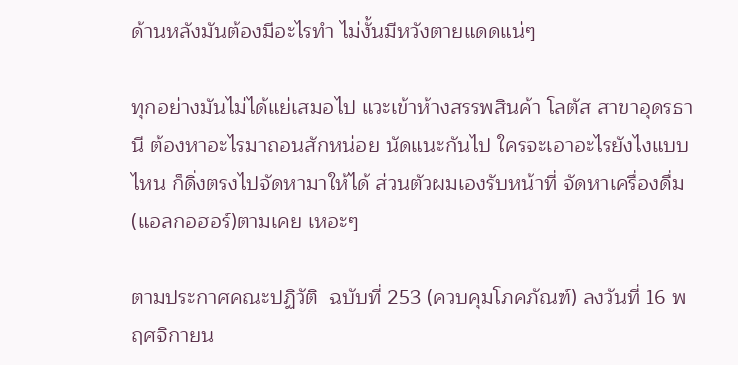ด้านหลังมันต้องมีอะไรทำ ไม่งั้นมีหวังตายแดดแน่ๆ

ทุกอย่างมันไม่ได้แย่เสมอไป แวะเข้าห้างสรรพสินค้า โลตัส สาขาอุดรธานี ต้องหาอะไรมาถอนสักหน่อย นัดแนะกันไป ใครจะเอาอะไรยังไงแบบไหน ก็ดิ่งตรงไปจัดหามาให้ได้ ส่วนตัวผมเองรับหน้าที่ จัดหาเครื่องดื่ม(แอลกอฮอร์)ตามเคย เหอะๆ

ตามประกาศคณะปฏิวัติ  ฉบับที่ 253 (ควบคุมโภคภัณฑ์) ลงวันที่ 16 พฤศจิกายน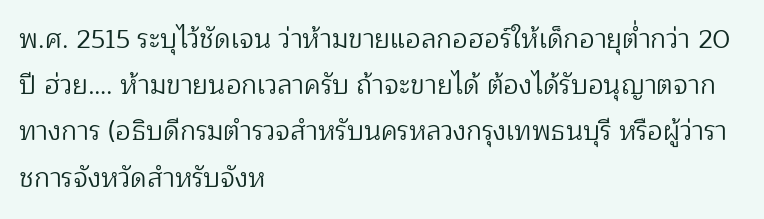พ.ศ. 2515 ระบุไว้ชัดเจน ว่าห้ามขายแอลกอฮอร์ให้เด็กอายุต่ำกว่า 20 ปี ฮ่วย…. ห้ามขายนอกเวลาครับ ถ้าจะขายได้ ต้องได้รับอนุญาตจากทางการ (อธิบดีกรมตำรวจสำหรับนครหลวงกรุงเทพธนบุรี หรือผู้ว่าราชการจังหวัดสำหรับจังห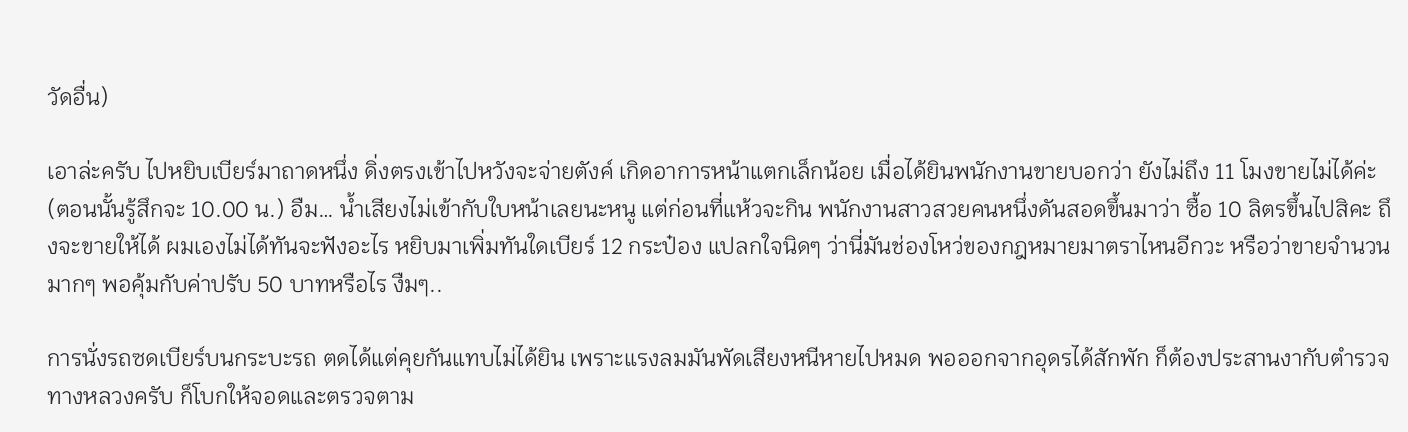วัดอื่น)

เอาล่ะครับ ไปหยิบเบียร์มาถาดหนึ่ง ดิ่งตรงเข้าไปหวังจะจ่ายตังค์ เกิดอาการหน้าแตกเล็กน้อย เมื่อได้ยินพนักงานขายบอกว่า ยังไม่ถึง 11 โมงขายไม่ได้ค่ะ (ตอนนั้นรู้สึกจะ 10.00 น.) อืม… น้ำเสียงไม่เข้ากับใบหน้าเลยนะหนู แต่ก่อนที่แห้วจะกิน พนักงานสาวสวยคนหนึ่งดันสอดขึ้นมาว่า ซื้อ 10 ลิตรขึ้นไปสิคะ ถึงจะขายให้ได้ ผมเองไม่ได้ทันจะฟังอะไร หยิบมาเพิ่มทันใดเบียร์ 12 กระป๋อง แปลกใจนิดๆ ว่านี่มันช่องโหว่ของกฎหมายมาตราไหนอีกวะ หรือว่าขายจำนวนมากๆ พอคุ้มกับค่าปรับ 50 บาทหรือไร งืมๆ..

การนั่งรถซดเบียร์บนกระบะรถ ตดได้แต่คุยกันแทบไม่ได้ยิน เพราะแรงลมมันพัดเสียงหนีหายไปหมด พอออกจากอุดรได้สักพัก ก็ต้องประสานงากับตำรวจทางหลวงครับ ก็โบกให้จอดและตรวจตาม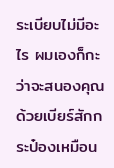ระเบียบไม่มีอะไร ผมเองก็กะว่าจะสนองคุณด้วยเบียร์สักกระป๋องเหมือน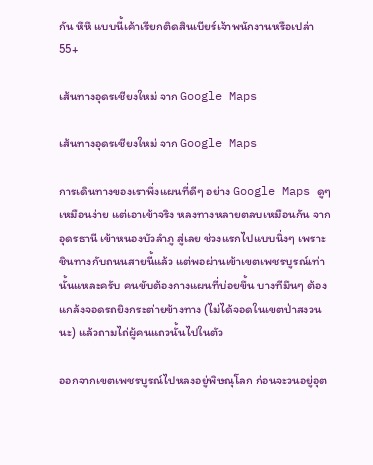กัน หึหึ แบบนี้เค้าเรียกติดสินเบียร์เจ้าพนักงานหรือเปล่า 55+

เส้นทางอุดรเชียงใหม่ จาก Google Maps

เส้นทางอุดรเชียงใหม่ จาก Google Maps

การเดินทางของเราพึ่งแผนที่ดีๆ อย่าง Google Maps ดูๆเหมือนง่าย แต่เอาเข้าจริง หลงทางหลายตลบเหมือนกัน จากอุดรธานี เข้าหนองบัวลำภู สู่เลย ช่วงแรกไปแบบนิ่งๆ เพราะชินทางกับถนนสายนี้แล้ว แต่พอผ่านเข้าเขตเพชรบูรณ์เท่านั้นแหละครับ คนขับต้องกางแผนที่บ่อยขึ้น บางทีมึนๆ ต้องแกล้งจอดรถยิงกระต่ายข้างทาง (ไม่ได้จอดในเขตป่าสงวนนะ) แล้วถามไถ่ผู้คนแถวนั้นไปในตัว

ออกจากเขตเพชรบูรณ์ไปหลงอยู่พิษณุโลก ก่อนจะวนอยู่อุต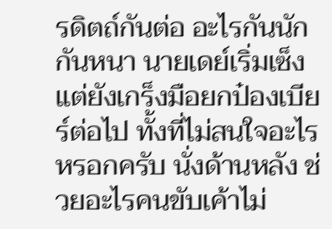รดิตถ์กันต่อ อะไรกันนักกันหนา นายเดย์เริ่มเซ็ง แต่ยังเกร็งมือยกป๋องเบียร์ต่อไป ทั้งที่ไม่สนใจอะไรหรอกครับ นั่งด้านหลัง ช่วยอะไรคนขับเค้าไม่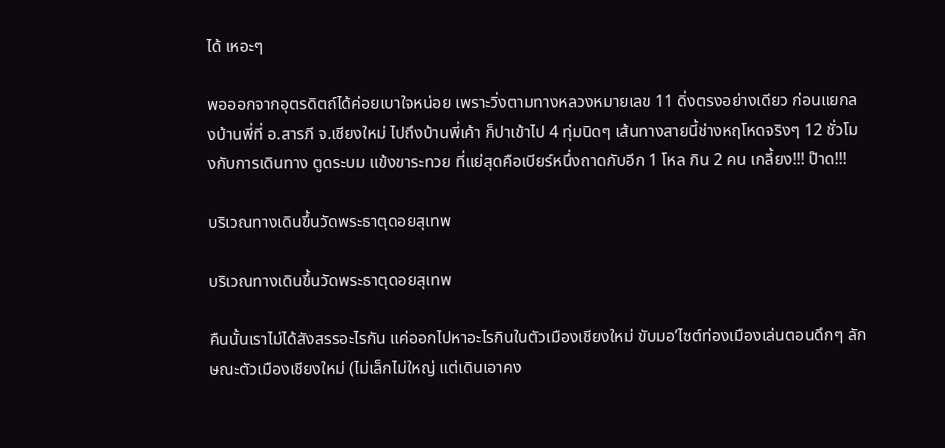ได้ เหอะๆ

พอออกจากอุตรดิตถ์ได้ค่อยเบาใจหน่อย เพราะวิ่งตามทางหลวงหมายเลข 11 ดิ่งตรงอย่างเดียว ก่อนแยกลงบ้านพี่ที่ อ.สารภี จ.เชียงใหม่ ไปถึงบ้านพี่เค้า ก็ปาเข้าไป 4 ทุ่มนิดๆ เส้นทางสายนี้ช่างหฤโหดจริงๆ 12 ชั่วโมงกับการเดินทาง ตูดระบม แข้งขาระทวย ที่แย่สุดคือเบียร์หนึ่งถาดกับอีก 1 โหล กิน 2 คน เกลี้ยง!!! ป๊าด!!!

บริเวณทางเดินขึ้นวัดพระธาตุดอยสุเทพ

บริเวณทางเดินขึ้นวัดพระธาตุดอยสุเทพ

คืนนั้นเราไม่ได้สังสรรอะไรกัน แค่ออกไปหาอะไรกินในตัวเมืองเชียงใหม่ ขับมอ’ไซต์ท่องเมืองเล่นตอนดึกๆ ลักษณะตัวเมืองเชียงใหม่ (ไม่เล็กไม่ใหญ่ แต่เดินเอาคง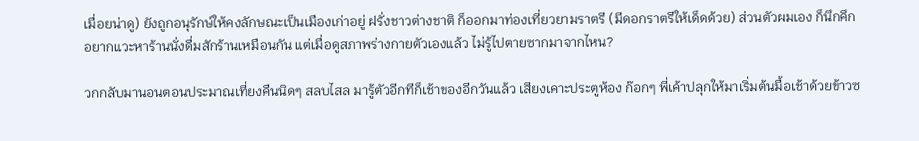เมื่อยน่าดู) ยังถูกอนุรักษ์ให้คงลักษณะเป็นเมืองเก่าอยู่ ฝรั่งชาวต่างชาติ ก็ออกมาท่องเที่ยวยามราตรี (มีดอกราตรีให้เด็ดด้วย) ส่วนตัวผมเอง ก็นึกคึกอยากแวะหาร้านนั่งดื่มสักร้านเหมือนกัน แต่เมื่อดูสภาพร่างกายตัวเองแล้ว ไม่รู้ไปตายซากมาจากไหน?

วกกลับมานอนตอนประมาณเที่ยงคืนนิดๆ สลบไสล มารู้ตัวอีกทีก็เช้าของอีกวันแล้ว เสียงเคาะประตูห้อง ก๊อกๆ พี่เค้าปลุกให้มาเริ่มต้นมื้อเช้าด้วยข้าวซ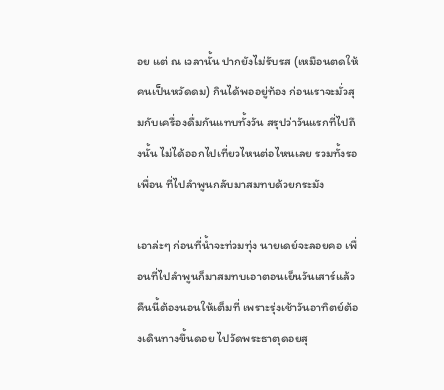อย แต่ ณ เวลานั้น ปากยังไม่รับรส (เหมือนตดให้คนเป็นหวัดดม) กินได้พออยู่ท้อง ก่อนเราจะมั่วสุมกับเครื่องดื่มกันแทบทั้งวัน สรุปว่าวันแรกที่ไปถึงนั้น ไม่ได้ออกไปเที่ยวไหนต่อไหนเลย รวมทั้งรอเพื่อน ที่ไปลำพูนกลับมาสมทบด้วยกระมัง

เอาล่ะๆ ก่อนที่น้ำจะท่วมทุ่ง นายเดย์จะลอยคอ เพื่อนที่ไปลำพูนก็มาสมทบเอาตอนเย็นวันเสาร์แล้ว คืนนี้ต้องนอนให้เต็มที่ เพราะรุ่งเช้าวันอาทิตย์ต้องเดินทางขึ้นดอย ไปวัดพระธาตุดอยสุ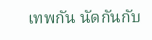เทพกัน นัดกันกับ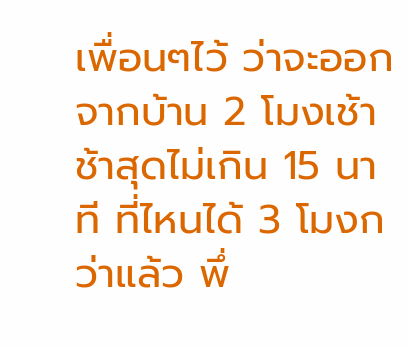เพื่อนๆไว้ ว่าจะออกจากบ้าน 2 โมงเช้า ช้าสุดไม่เกิน 15 นาที ที่ไหนได้ 3 โมงกว่าแล้ว พึ่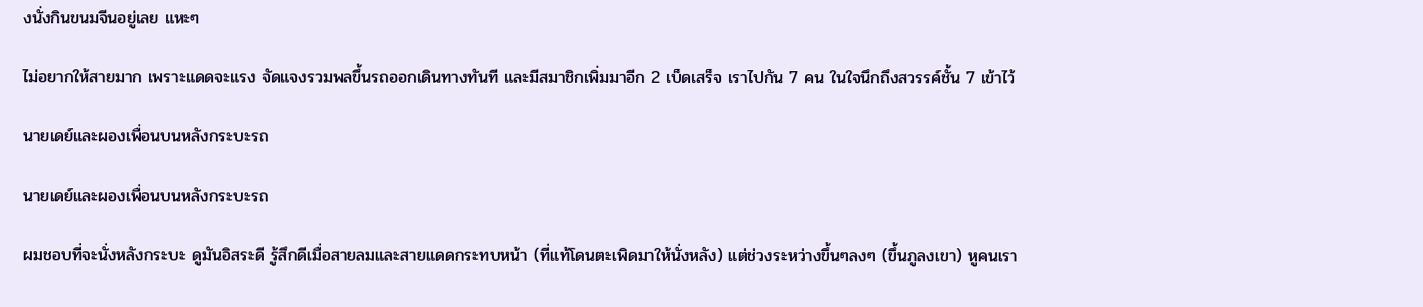งนั่งกินขนมจีนอยู่เลย แหะๆ

ไม่อยากให้สายมาก เพราะแดดจะแรง จัดแจงรวมพลขึ้นรถออกเดินทางทันที และมีสมาชิกเพิ่มมาอีก 2 เบ็ดเสร็จ เราไปกัน 7 คน ในใจนึกถึงสวรรค์ชั้น 7 เข้าไว้

นายเดย์และผองเพื่อนบนหลังกระบะรถ

นายเดย์และผองเพื่อนบนหลังกระบะรถ

ผมชอบที่จะนั่งหลังกระบะ ดูมันอิสระดี รู้สึกดีเมื่อสายลมและสายแดดกระทบหน้า (ที่แท้โดนตะเพิดมาให้นั่งหลัง) แต่ช่วงระหว่างขึ้นๆลงๆ (ขึ้นภูลงเขา) หูคนเรา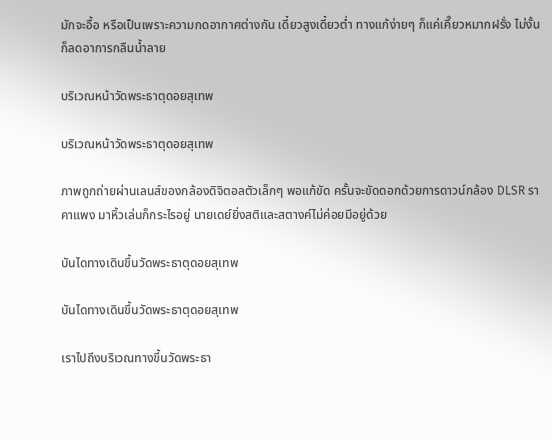มักจะอื้อ หรือเป็นเพราะความกดอากาศต่างกัน เดี๋ยวสูงเดี๋ยวต่ำ ทางแก้ง่ายๆ ก็แค่เคี๊ยวหมากฝรั่ง ไม่งั้นก็ลดอาการกลืนน้ำลาย

บริเวณหน้าวัดพระธาตุดอยสุเทพ

บริเวณหน้าวัดพระธาตุดอยสุเทพ

ภาพถูกถ่ายผ่านเลนส์ของกล้องดิจิตอลตัวเล็กๆ พอแก้ขัด ครั้นจะขัดดอกด้วยการดาวน์กล้อง DLSR ราคาแพง มาหิ้วเล่นก็กระไรอยู่ นายเดย์ยิ่งสติและสตางค์ไม่ค่อยมีอยู่ด้วย

บันไดทางเดินขึ้นวัดพระธาตุดอยสุเทพ

บันไดทางเดินขึ้นวัดพระธาตุดอยสุเทพ

เราไปถึงบริเวณทางขึ้นวัดพระธา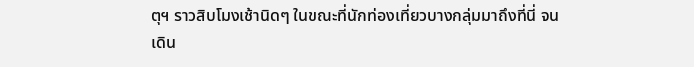ตุฯ ราวสิบโมงเช้านิดๆ ในขณะที่นักท่องเที่ยวบางกลุ่มมาถึงที่นี่ จนเดิน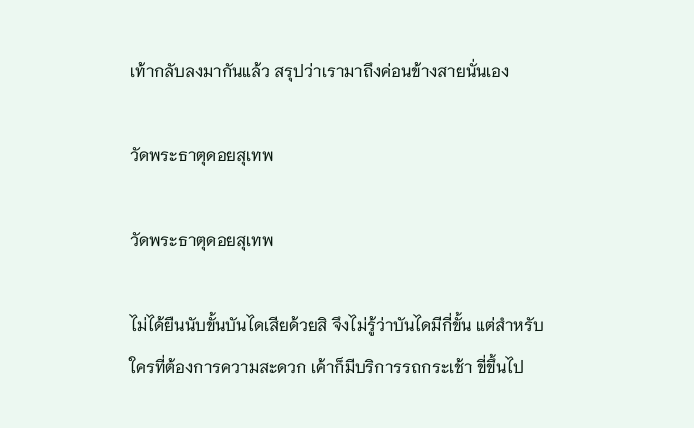เท้ากลับลงมากันแล้ว สรุปว่าเรามาถึงค่อนข้างสายนั่นเอง

วัดพระธาตุดอยสุเทพ

วัดพระธาตุดอยสุเทพ

ไม่ได้ยืนนับขั้นบันไดเสียด้วยสิ จึงไม่รู้ว่าบันไดมีกี่ขั้น แต่สำหรับใครที่ต้องการความสะดวก เค้าก็มีบริการรถกระเช้า ขี่ขึ้นไป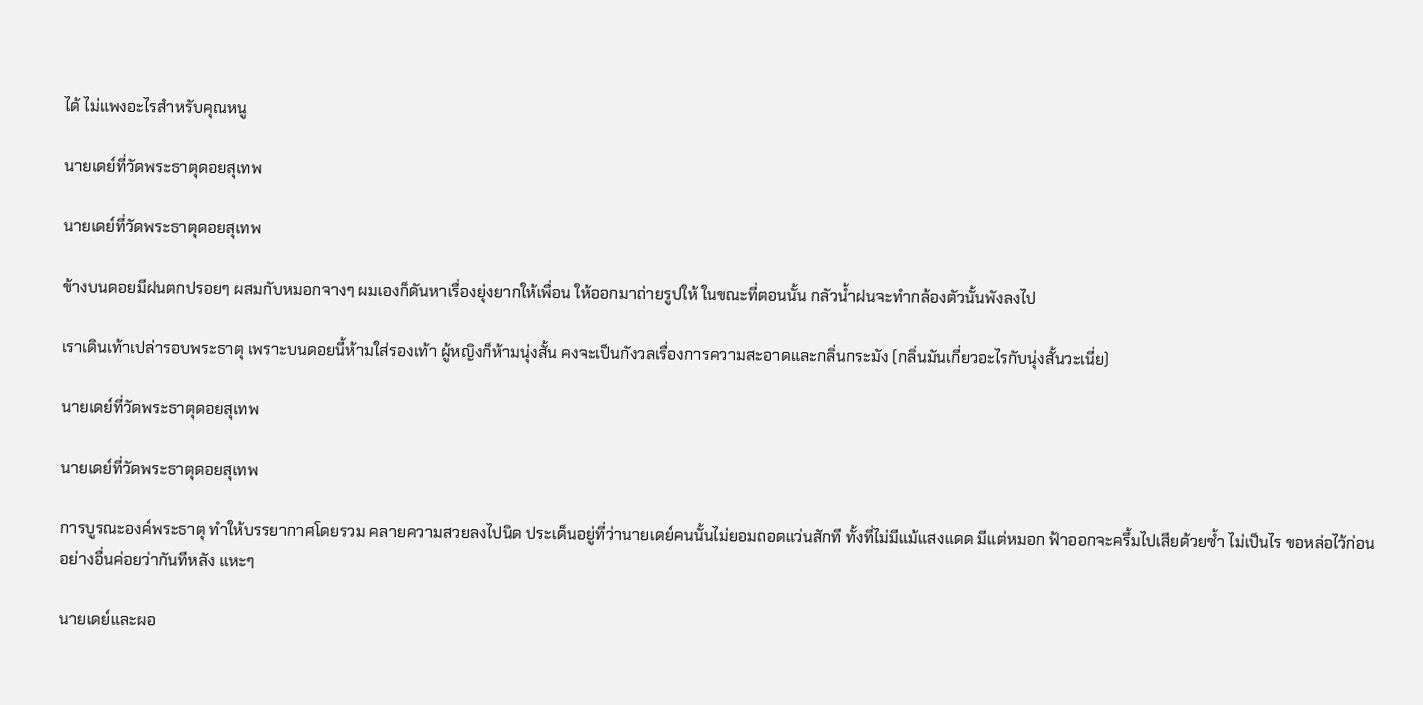ได้ ไม่แพงอะไรสำหรับคุณหนู

นายเดย์ที่วัดพระธาตุดอยสุเทพ

นายเดย์ที่วัดพระธาตุดอยสุเทพ

ข้างบนดอยมีฝนตกปรอยๆ ผสมกับหมอกจางๆ ผมเองก็ดันหาเรื่องยุ่งยากให้เพื่อน ให้ออกมาถ่ายรูปให้ ในขณะที่ตอนนั้น กลัวน้ำฝนจะทำกล้องตัวนั้นพังลงไป

เราเดินเท้าเปล่ารอบพระธาตุ เพราะบนดอยนี้ห้ามใส่รองเท้า ผู้หญิงก็ห้ามนุ่งสั้น คงจะเป็นกังวลเรื่องการความสะอาดและกลิ่นกระมัง (กลิ่นมันเกี่ยวอะไรกับนุ่งสั้นวะเนี่ย)

นายเดย์ที่วัดพระธาตุดอยสุเทพ

นายเดย์ที่วัดพระธาตุดอยสุเทพ

การบูรณะองค์พระธาตุ ทำให้บรรยากาศโดยรวม คลายความสวยลงไปนิด ประเด็นอยู่ที่ว่านายเดย์คนนั้นไม่ยอมถอดแว่นสักที ทั้งที่ไม่มีแม้แสงแดด มีแต่หมอก ฟ้าออกจะครึ้มไปเสียด้วยซ้ำ ไม่เป็นไร ขอหล่อไว้ก่อน อย่างอื่นค่อยว่ากันทีหลัง แหะๆ

นายเดย์และผอ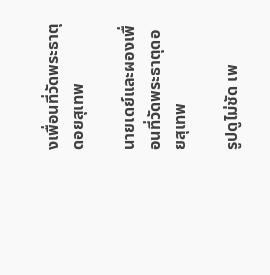งเพื่อนที่วัดพระธาตุดอยสุเทพ

นายเดย์และผองเพื่อนที่วัดพระธาตุดอยสุเทพ

รูปดูไม่ชัด เพ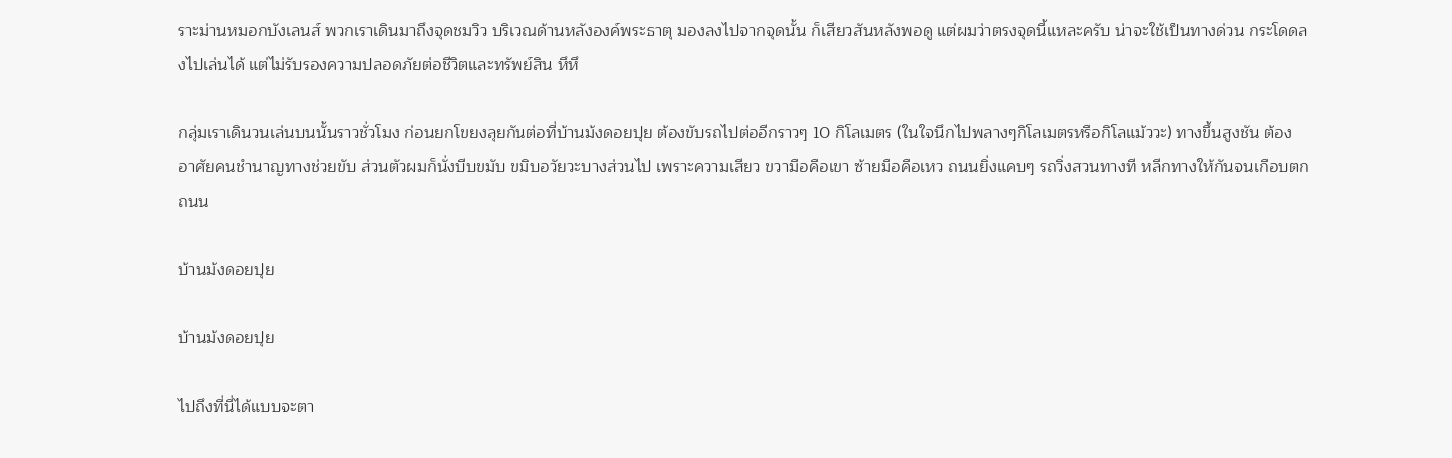ราะม่านหมอกบังเลนส์ พวกเราเดินมาถึงจุดชมวิว บริเวณด้านหลังองค์พระธาตุ มองลงไปจากจุดนั้น ก็เสียวสันหลังพอดู แต่ผมว่าตรงจุดนี้แหละครับ น่าจะใช้เป็นทางด่วน กระโดดลงไปเล่นได้ แต่ไม่รับรองความปลอดภัยต่อชีวิตและทรัพย์สิน หึหึ

กลุ่มเราเดินวนเล่นบนนั้นราวชั่วโมง ก่อนยกโขยงลุยกันต่อที่บ้านม้งดอยปุย ต้องขับรถไปต่ออีกราวๆ 10 กิโลเมตร (ในใจนึกไปพลางๆกิโลเมตรหรือกิโลแม้ววะ) ทางขึ้นสูงชัน ต้องอาศัยคนชำนาญทางช่วยขับ ส่วนตัวผมก็นั่งบีบขมับ ขมิบอวัยวะบางส่วนไป เพราะความเสียว ขวามือคือเขา ซ้ายมือคือเหว ถนนยิ่งแคบๆ รถวิ่งสวนทางที หลีกทางให้กันจนเกือบตกถนน

บ้านม้งดอยปุย

บ้านม้งดอยปุย

ไปถึงที่นี่ได้แบบจะตา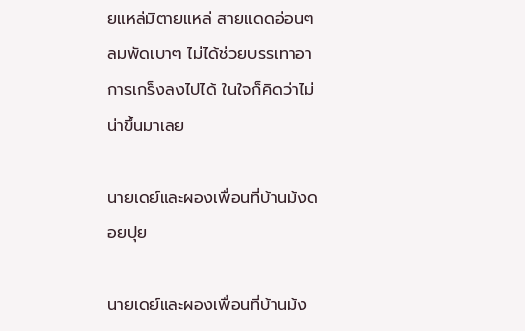ยแหล่มิตายแหล่ สายแดดอ่อนๆ ลมพัดเบาๆ ไม่ได้ช่วยบรรเทาอาการเกร็งลงไปได้ ในใจก็คิดว่าไม่น่าขึ้นมาเลย

นายเดย์และผองเพื่อนที่บ้านม้งดอยปุย

นายเดย์และผองเพื่อนที่บ้านม้ง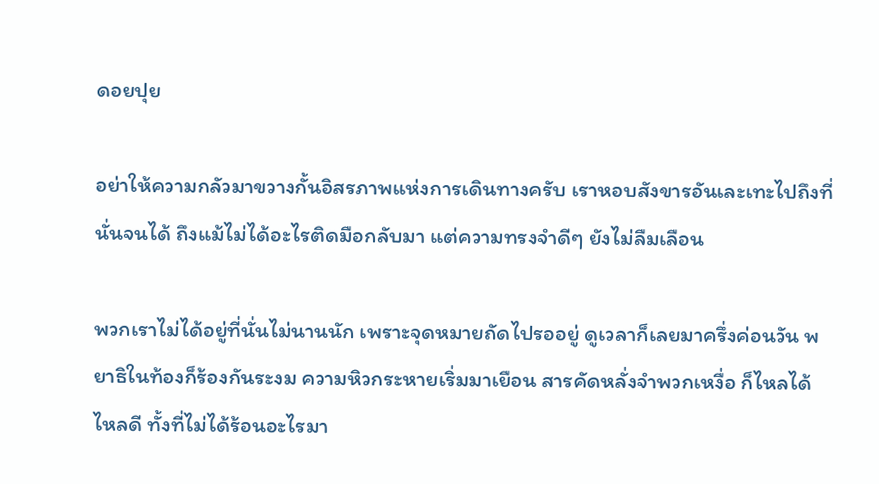ดอยปุย

อย่าให้ความกลัวมาขวางกั้นอิสรภาพแห่งการเดินทางครับ เราหอบสังขารอันเละเทะไปถึงที่นั่นจนได้ ถึงแม้ไม่ได้อะไรติดมือกลับมา แต่ความทรงจำดีๆ ยังไม่ลืมเลือน

พวกเราไม่ได้อยู่ที่นั่นไม่นานนัก เพราะจุดหมายถัดไปรออยู่ ดูเวลาก็เลยมาครึ่งค่อนวัน พยาธิในท้องก็ร้องกันระงม ความหิวกระหายเริ่มมาเยือน สารคัดหลั่งจำพวกเหงื่อ ก็ไหลได้ไหลดี ทั้งที่ไม่ได้ร้อนอะไรมา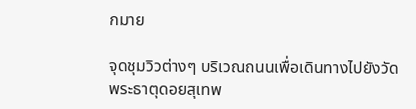กมาย

จุดชุมวิวต่างๆ บริเวณถนนเพื่อเดินทางไปยังวัดพระธาตุดอยสุเทพ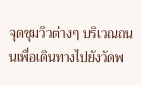จุดชุมวิวต่างๆ บริเวณถนนเพื่อเดินทางไปยังวัดพ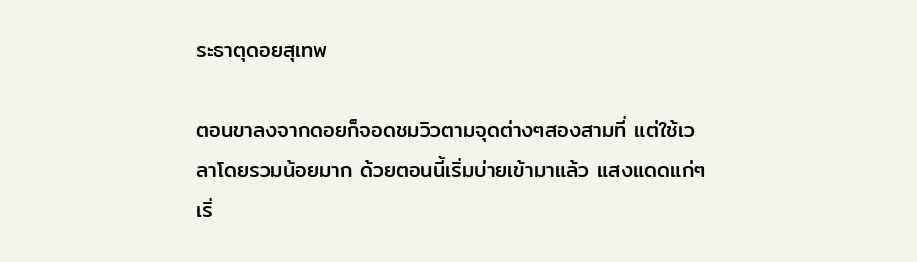ระธาตุดอยสุเทพ

ตอนขาลงจากดอยก็จอดชมวิวตามจุดต่างๆสองสามที่ แต่ใช้เวลาโดยรวมน้อยมาก ด้วยตอนนี้เริ่มบ่ายเข้ามาแล้ว แสงแดดแก่ๆ เริ่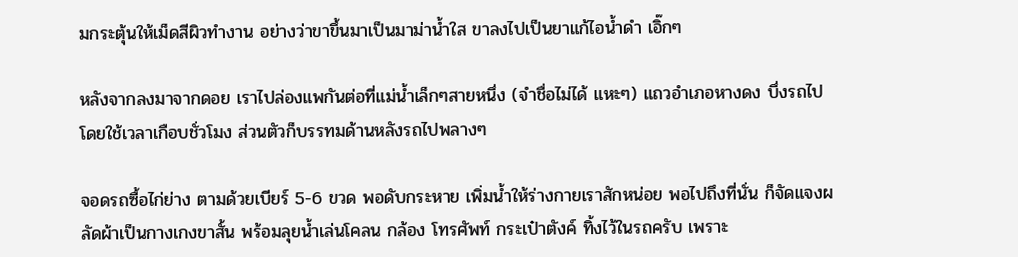มกระตุ้นให้เม็ดสีผิวทำงาน อย่างว่าขาขึ้นมาเป็นมาม่าน้ำใส ขาลงไปเป็นยาแก้ไอน้ำดำ เอิ๊กๆ

หลังจากลงมาจากดอย เราไปล่องแพกันต่อที่แม่น้ำเล็กๆสายหนึ่ง (จำชื่อไม่ได้ แหะๆ) แถวอำเภอหางดง บึ่งรถไปโดยใช้เวลาเกือบชั่วโมง ส่วนตัวก็บรรทมด้านหลังรถไปพลางๆ

จอดรถซื้อไก่ย่าง ตามด้วยเบียร์ 5-6 ขวด พอดับกระหาย เพิ่มน้ำให้ร่างกายเราสักหน่อย พอไปถึงที่นั่น ก็จัดแจงผลัดผ้าเป็นกางเกงขาสั้น พร้อมลุยน้ำเล่นโคลน กล้อง โทรศัพท์ กระเป๋าตังค์ ทิ้งไว้ในรถครับ เพราะ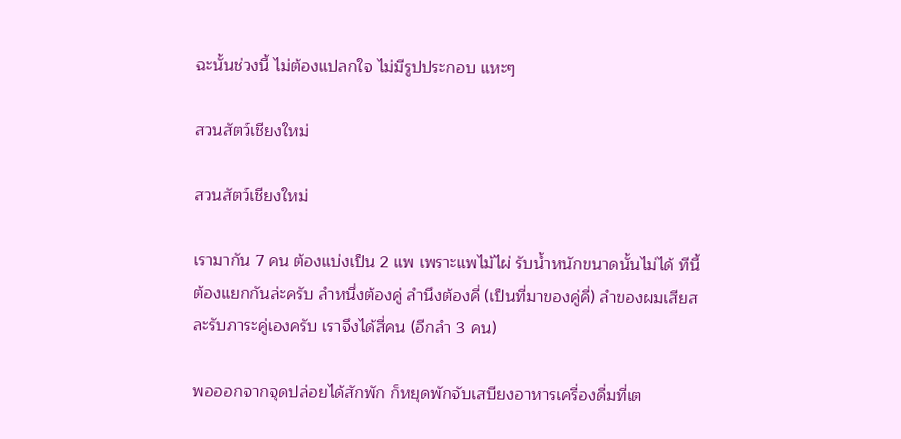ฉะนั้นช่วงนี้ ไม่ต้องแปลกใจ ไม่มีรูปประกอบ แหะๆ

สวนสัตว์เชียงใหม่

สวนสัตว์เชียงใหม่

เรามากัน 7 คน ต้องแบ่งเป็น 2 แพ เพราะแพไม้ไผ่ รับน้ำหนักขนาดนั้นไม่ได้ ทีนี้ต้องแยกกันล่ะครับ ลำหนึ่งต้องคู่ ลำนึงต้องคี่ (เป็นที่มาของคู่คี่) ลำของผมเสียสละรับภาระคู่เองครับ เราจึงได้สี่คน (อีกลำ 3 คน)

พอออกจากจุดปล่อยได้สักพัก ก็หยุดพักจับเสบียงอาหารเครื่องดื่มที่เต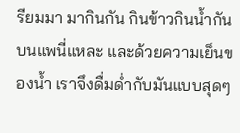รียมมา มากินกัน กินข้าวกินน้ำกันบนแพนี่แหละ และด้วยความเย็นของน้ำ เราจึงดื่มด่ำกับมันแบบสุดๆ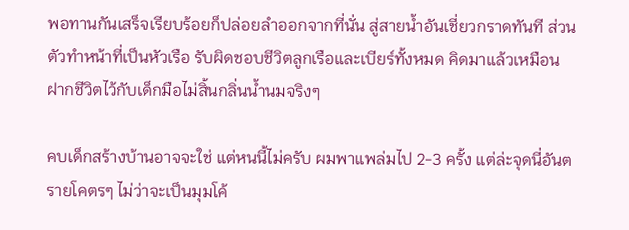พอทานกันเสร็จเรียบร้อยก็ปล่อยลำออกจากที่นั่น สู่สายน้ำอันเชี่ยวกราดทันที ส่วนตัวทำหน้าที่เป็นหัวเรือ รับผิดชอบชีวิตลูกเรือและเบียร์ทั้งหมด คิดมาแล้วเหมือนฝากชีวิตไว้กับเด็กมือไม่สิ้นกลิ่นน้ำนมจริงๆ

คบเด็กสร้างบ้านอาจจะใช่ แต่หนนี้ไม่ครับ ผมพาแพล่มไป 2-3 ครั้ง แต่ล่ะจุดนี่อันตรายโคตรๆ ไม่ว่าจะเป็นมุมโค้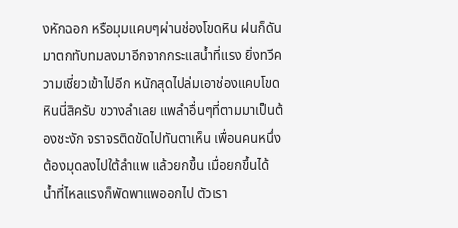งหักฉอก หรือมุมแคบๆผ่านช่องโขดหิน ฝนก็ดันมาตกทับทมลงมาอีกจากกระแสน้ำที่แรง ยิ่งทวีความเชี่ยวเข้าไปอีก หนักสุดไปล่มเอาช่องแคบโขดหินนี่สิครับ ขวางลำเลย แพลำอื่นๆที่ตามมาเป็นต้องชะงัก จราจรติดขัดไปทันตาเห็น เพื่อนคนหนึ่งต้องมุดลงไปใต้ลำแพ แล้วยกขึ้น เมื่อยกขึ้นได้ น้ำที่ไหลแรงก็พัดพาแพออกไป ตัวเรา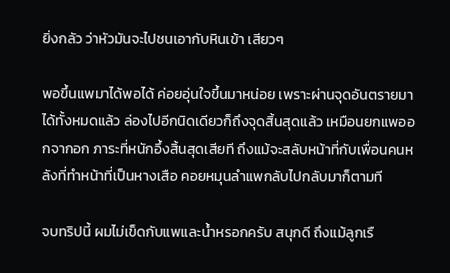ยิ่งกลัว ว่าหัวมันจะไปชนเอากับหินเข้า เสียวๆ

พอขึ้นแพมาได้พอได้ ค่อยอุ่นใจขึ้นมาหน่อย เพราะผ่านจุดอันตรายมาได้ทั้งหมดแล้ว ล่องไปอีกนิดเดียวก็ถึงจุดสิ้นสุดแล้ว เหมือนยกแพออกจากอก ภาระที่หนักอึ้งสิ้นสุดเสียที ถึงแม้จะสลับหน้าที่กับเพื่อนคนหลังที่ทำหน้าที่เป็นหางเสือ คอยหมุนลำแพกลับไปกลับมาก็ตามที

จบทริปนี้ ผมไม่เข็ดกับแพและน้ำหรอกครับ สนุกดี ถึงแม้ลูกเรื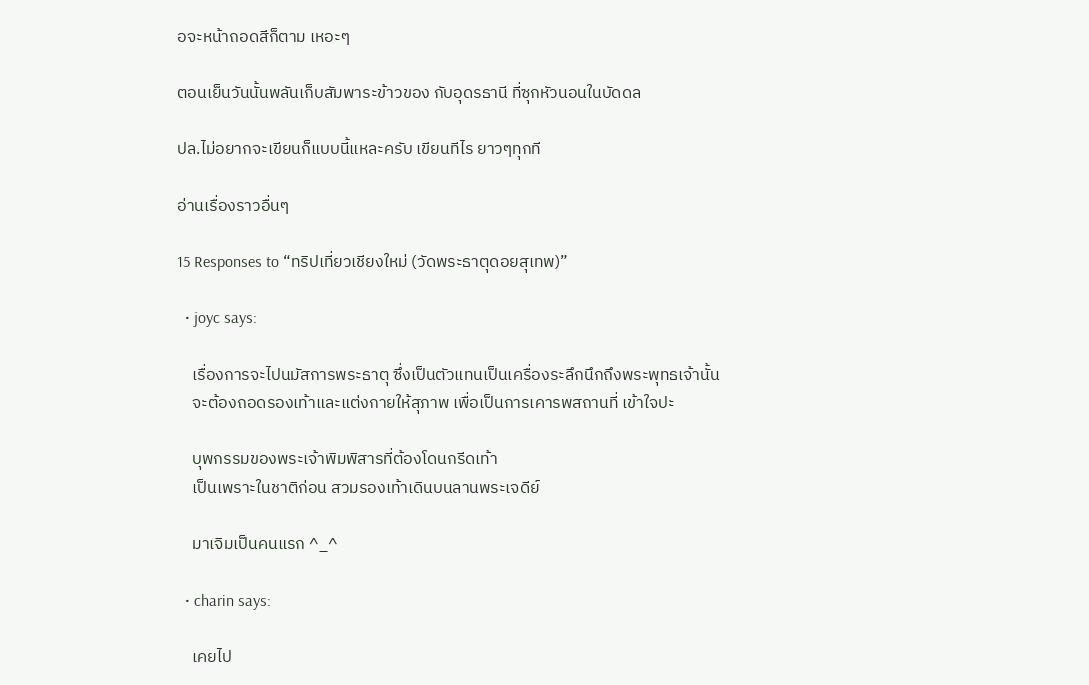อจะหน้าถอดสีก็ตาม เหอะๆ

ตอนเย็นวันนั้นพลันเก็บสัมพาระข้าวของ กับอุดรธานี ที่ซุกหัวนอนในบัดดล

ปล.ไม่อยากจะเขียนก็แบบนี้แหละครับ เขียนทีไร ยาวๆทุกที

อ่านเรื่องราวอื่นๆ

15 Responses to “ทริปเที่ยวเชียงใหม่ (วัดพระธาตุดอยสุเทพ)”

  • joyc says:

    เรื่องการจะไปนมัสการพระธาตุ ซึ่งเป็นตัวแทนเป็นเครื่องระลึกนึกถึงพระพุทธเจ้านั้น
    จะต้องถอดรองเท้าและแต่งกายให้สุภาพ เพื่อเป็นการเคารพสถานที่ เข้าใจปะ

    บุพกรรมของพระเจ้าพิมพิสารที่ต้องโดนกรีดเท้า
    เป็นเพราะในชาติก่อน สวมรองเท้าเดินบนลานพระเจดีย์

    มาเจิมเป็นคนแรก ^_^

  • charin says:

    เคยไป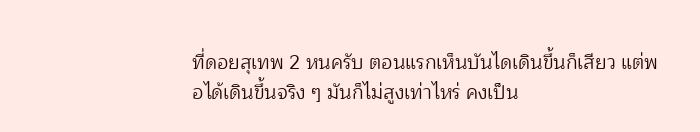ที่ดอยสุเทพ 2 หนครับ ตอนแรกเห็นบันไดเดินขึ้นก็เสียว แต่พอได้เดินขึ้นจริง ๆ มันก็ไม่สูงเท่าไหร่ คงเป็น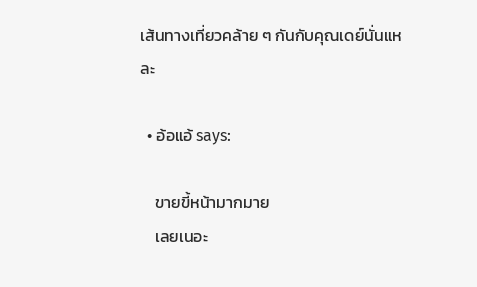เส้นทางเที่ยวคล้าย ๆ กันกับคุณเดย์นั่นแหละ

  • อ้อแอ้ says:

    ขายขี้หน้ามากมาย
    เลยเนอะ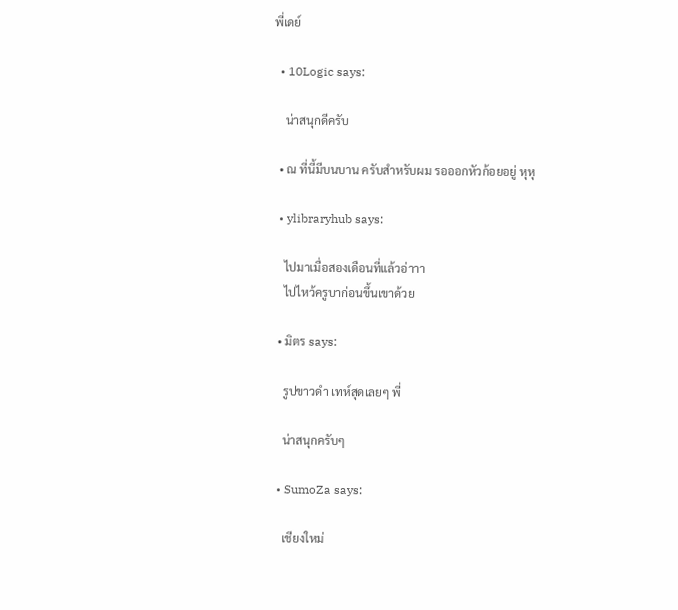พี่เดย์

  • 10Logic says:

    น่าสนุกดีครับ

  • ณ ที่นี้มีบนบาน ครับสำหรับผม รอออกหัวก้อยอยู่ หุหุ

  • ylibraryhub says:

    ไปมาเมื่อสองเดือนที่แล้วอ่าาา
    ไปไหว้ครูบาก่อนขึ้นเขาด้วย

  • มิตร says:

    รูปขาวดำ เทห์สุดเลยๆ พี่

    น่าสนุกครับๆ

  • SumoZa says:

    เชียงใหม่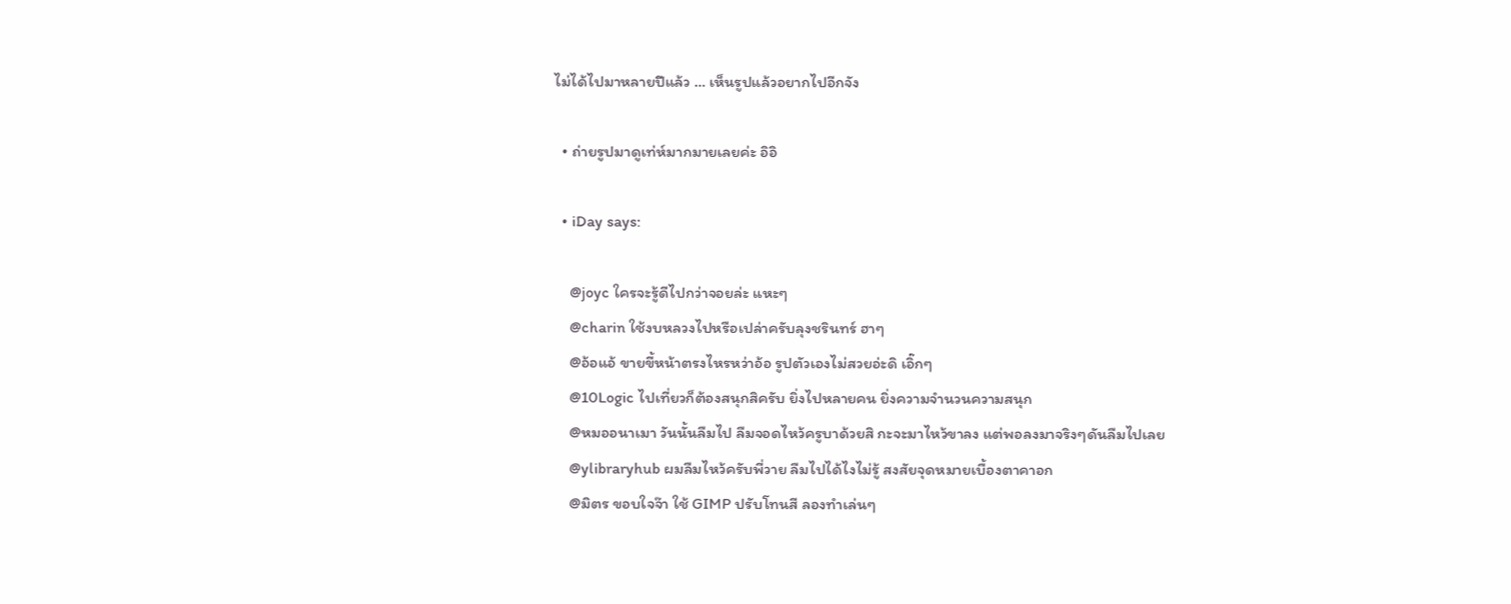ไม่ได้ไปมาหลายปีแล้ว … เห็นรูปแล้วอยากไปอีกจัง

  • ถ่ายรูปมาดูเท่ห์มากมายเลยค่ะ อิอิ

  • iDay says:

    @joyc ใครจะรู้ดีไปกว่าจอยล่ะ แหะๆ
    @charin ใช้งบหลวงไปหรือเปล่าครับลุงชรินทร์ ฮาๆ
    @อ้อแอ้ ขายขี้หน้าตรงไหรหว่าอ้อ รูปตัวเองไม่สวยอ่ะดิ เอิ๊กๆ
    @10Logic ไปเที่ยวก็ต้องสนุกสิครับ ยิ่งไปหลายคน ยิ่งความจำนวนความสนุก
    @หมออนาเมา วันนั้นลืมไป ลืมจอดไหว้ครูบาด้วยสิ กะจะมาไหว้ขาลง แต่พอลงมาจริงๆดันลืมไปเลย
    @ylibraryhub ผมลืมไหว้ครับพี่วาย ลืมไปได้ไงไม่รู้ สงสัยจุดหมายเบื้องตาคาอก
    @มิตร ขอบใจจ๊า ใช้ GIMP ปรับโทนสี ลองทำเล่นๆ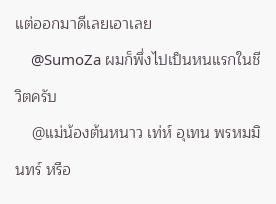แต่ออกมาดีเลยเอาเลย
    @SumoZa ผมก็พึ่งไปเป็นหนแรกในชีวิตครับ
    @แม่น้องต้นหนาว เท่ห์ อุเทน พรหมมินทร์ หรือ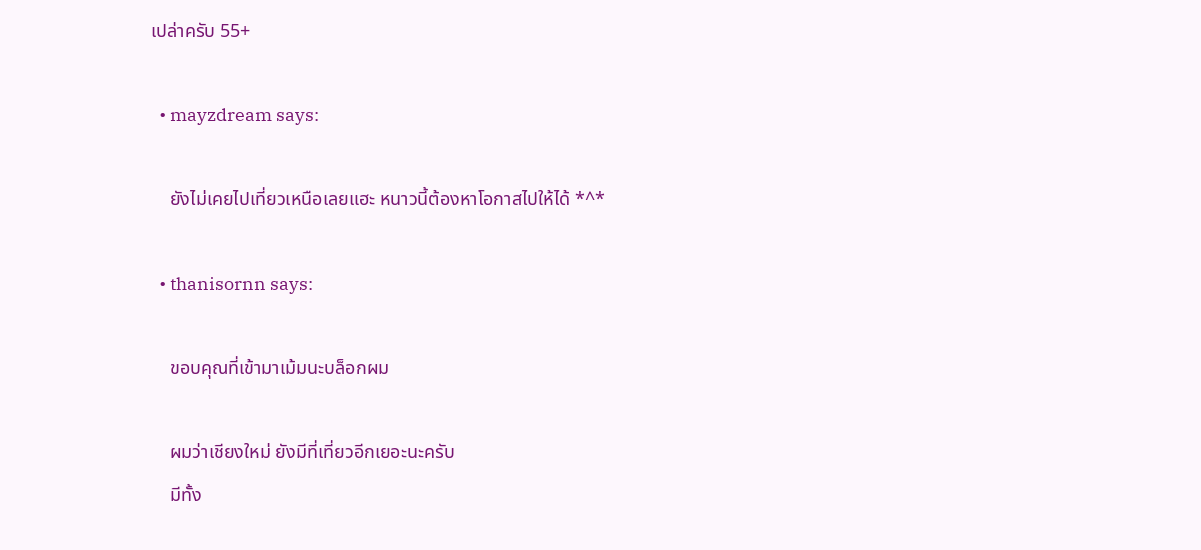เปล่าครับ 55+

  • mayzdream says:

    ยังไม่เคยไปเที่ยวเหนือเลยแฮะ หนาวนี้ต้องหาโอกาสไปให้ได้ *^*

  • thanisornn says:

    ขอบคุณที่เข้ามาเม้มนะบล็อกผม

    ผมว่าเชียงใหม่ ยังมีที่เที่ยวอีกเยอะนะครับ
    มีทั้ง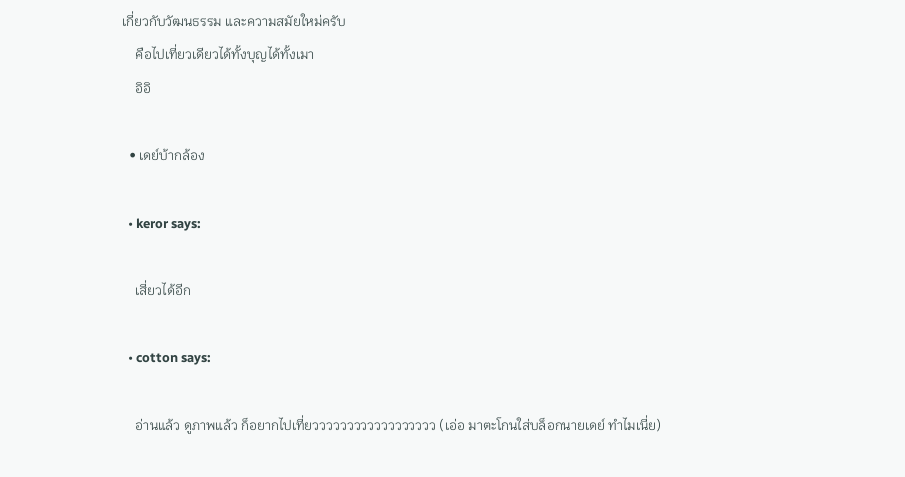เกี่ยวกับวัฒนธรรม และความสมัยใหม่ครับ
    คือไปเที่ยวเดียวได้ทั้งบุญได้ทั้งเมา
    อิอิ

  • เดย์บ้ากล้อง

  • keror says:

    เสี่ยวได้อีก

  • cotton says:

    อ่านแล้ว ดูภาพแล้ว ก็อยากไปเที่ยวววววววววววววววววว (เอ่อ มาตะโกนใส่บล็อกนายเดย์ ทำไมเนี่ย)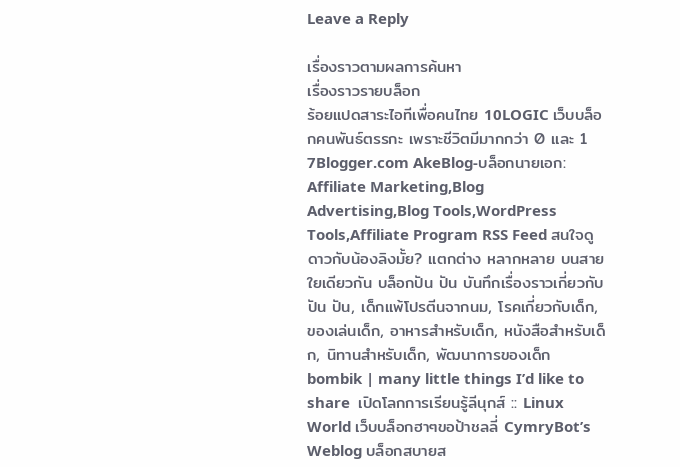Leave a Reply

เรื่องราวตามผลการค้นหา
เรื่องราวรายบล็อก
ร้อยแปดสาระไอทีเพื่อคนไทย 10LOGIC เว็บบล็อกคนพันธ์ตรรกะ เพราะชีวิตมีมากกว่า 0 และ 1 7Blogger.com AkeBlog-บล็อกนายเอก: Affiliate Marketing,Blog Advertising,Blog Tools,WordPress Tools,Affiliate Program RSS Feed สนใจดูดาวกับน้องลิงมั้ย? แตกต่าง หลากหลาย บนสายใยเดียวกัน บล็อกปัน ปัน บันทึกเรื่องราวเกี่ยวกับ ปัน ปัน, เด็กแพ้โปรตีนจากนม, โรคเกี่ยวกับเด็ก, ของเล่นเด็ก, อาหารสำหรับเด็ก, หนังสือสำหรับเด็ก, นิทานสำหรับเด็ก, พัฒนาการของเด็ก bombik | many little things I’d like to share  เปิดโลกการเรียนรู้ลีนุกส์ :: Linux World เว็บบล็อกฮาๆขอป้าชลลี่ CymryBot’s Weblog บล็อกสบายส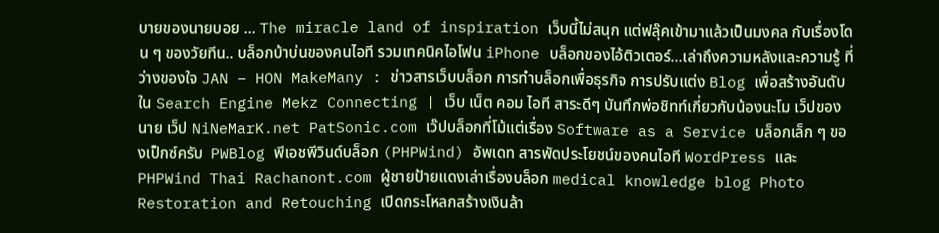บายของนายบอย … The miracle land of inspiration เว็บนี้ไม่สนุก แต่ฟลุ๊คเข้ามาแล้วเป็นมงคล กับเรื่องโดน ๆ ของวัยทีน.. บล็อกบ้าบ่นของคนไอที รวมเทคนิคไอโฟน iPhone บล็อกของไอ้ติวเตอร์…เล่าถึงความหลังและความรู้ ที่ว่างของใจ JAN – HON MakeMany : ข่าวสารเว็บบล็อก การทำบล็อกเพื่อธุรกิจ การปรับแต่ง Blog เพื่อสร้างอันดับใน Search Engine Mekz Connecting | เว็บ เน็ต คอม ไอที สาระดีๆ บันทึกพ่อชิทท์เกี่ยวกับน้องนะโม เว็ปของนาย เว็ป NiNeMarK.net PatSonic.com เว๊ปบล็อกที่โม้แต่เรื่อง Software as a Service บล็อกเล็ก ๆ ของเป็กซ์ครับ  PWBlog พีเอชพีวินด์บล็อก (PHPWind) อัพเดท สารพัดประโยชน์ของคนไอที WordPress และ PHPWind Thai Rachanont.com ผู้ชายป้ายแดงเล่าเรื่องบล็อก medical knowledge blog Photo Restoration and Retouching เปิดกระโหลกสร้างเงินล้า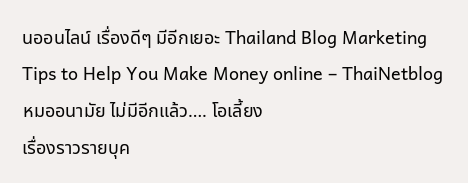นออนไลน์ เรื่องดีๆ มีอีกเยอะ Thailand Blog Marketing Tips to Help You Make Money online – ThaiNetblog หมออนามัย ไม่มีอีกแล้ว…. โอเลี้ยง
เรื่องราวรายบุค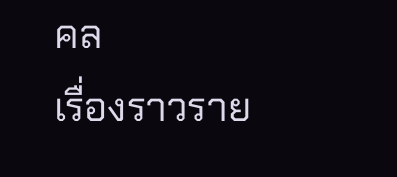คล
เรื่องราวราย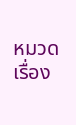หมวด
เรื่อง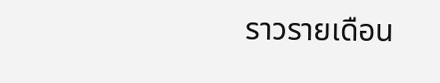ราวรายเดือน